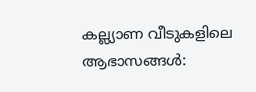കല്ല്യാണ വീടുകളിലെ ആഭാസങ്ങള്‍: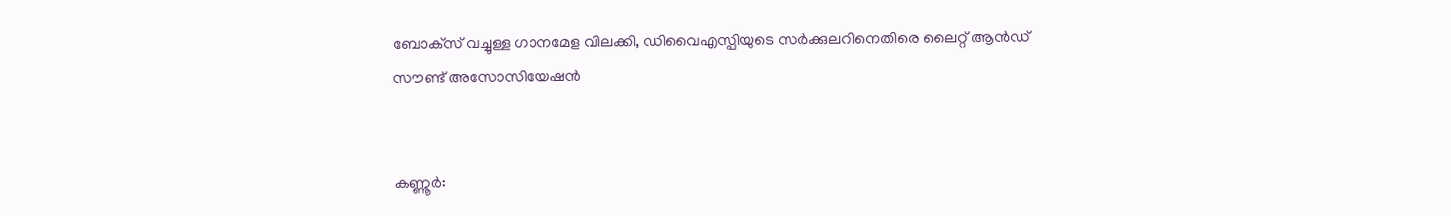ബോക്‌സ് വച്ചുള്ള ഗാനമേള വിലക്കി, ഡിവൈഎസ്പിയുടെ സര്‍ക്കുലറിനെതിരെ ലൈറ്റ് ആന്‍ഡ് സൗണ്ട് അസോസിയേഷന്‍


കണ്ണൂര്‍: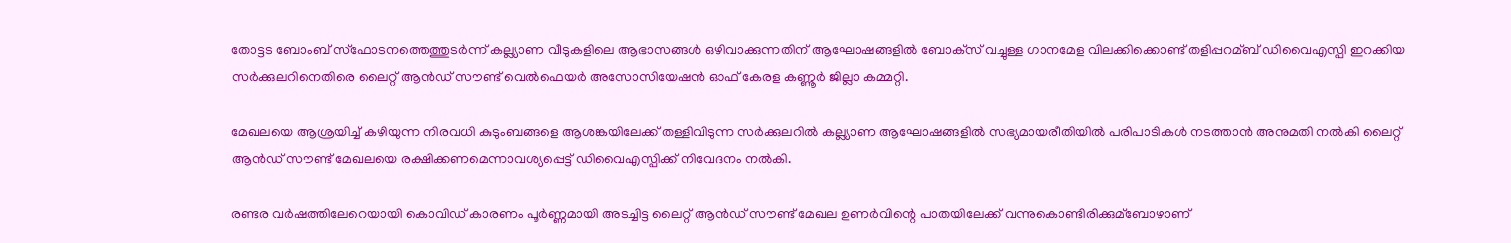തോട്ടട ബോംബ് സ്‌ഫോടനത്തെത്തുടര്‍ന്ന് കല്ല്യാണ വീടുകളിലെ ആഭാസങ്ങള്‍ ഒഴിവാക്കുന്നതിന് ആഘോഷങ്ങളില്‍ ബോക്‌സ് വച്ചുള്ള ഗാനമേള വിലക്കിക്കൊണ്ട് തളിപ്പറമ്ബ് ഡിവൈഎസ്പി ഇറക്കിയ സര്‍ക്കുലറിനെതിരെ ലൈറ്റ് ആന്‍ഡ് സൗണ്ട് വെല്‍ഫെയര്‍ അസോസിയേഷന്‍ ഓഫ് കേരള കണ്ണൂര്‍ ജില്ലാ കമ്മറ്റി.

മേഖലയെ ആശ്രയിച്ച്‌ കഴിയുന്ന നിരവധി കുടുംബങ്ങളെ ആശങ്കയിലേക്ക് തള്ളിവിടുന്ന സര്‍ക്കുലറില്‍ കല്ല്യാണ ആഘോഷങ്ങളില്‍ സഭ്യമായരീതിയില്‍ പരിപാടികള്‍ നടത്താന്‍ അനുമതി നല്‍കി ലൈറ്റ് ആന്‍ഡ് സൗണ്ട് മേഖലയെ രക്ഷിക്കണമെന്നാവശ്യപ്പെട്ട് ഡിവൈഎസ്പിക്ക് നിവേദനം നല്‍കി.

രണ്ടര വര്‍ഷത്തിലേറെയായി കൊവിഡ് കാരണം പൂര്‍ണ്ണമായി അടച്ചിട്ട ലൈറ്റ് ആന്‍ഡ് സൗണ്ട് മേഖല ഉണര്‍വിന്റെ പാതയിലേക്ക് വന്നുകൊണ്ടിരിക്കുമ്ബോഴാണ്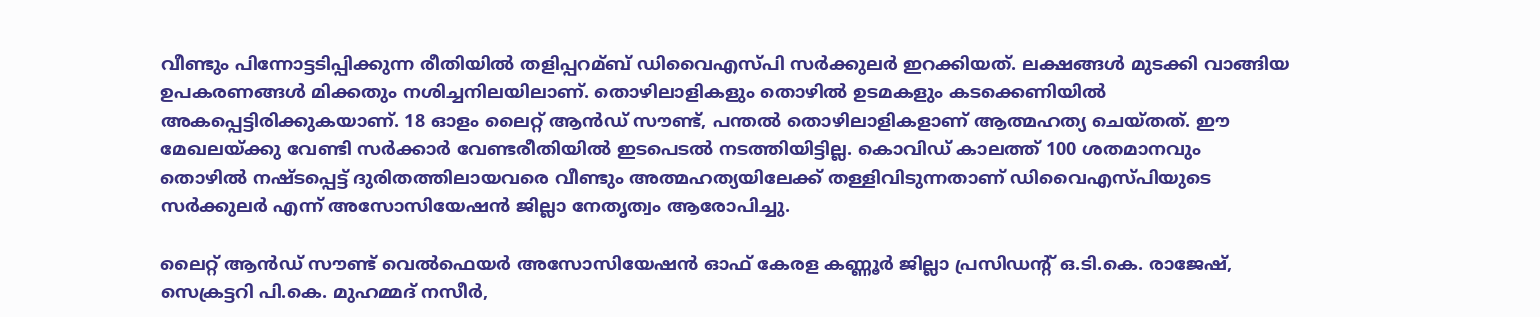വീണ്ടും പിന്നോട്ടടിപ്പിക്കുന്ന രീതിയില്‍ തളിപ്പറമ്ബ് ഡിവൈഎസ്പി സര്‍ക്കുലര്‍ ഇറക്കിയത്. ലക്ഷങ്ങള്‍ മുടക്കി വാങ്ങിയ ഉപകരണങ്ങള്‍ മിക്കതും നശിച്ചനിലയിലാണ്. തൊഴിലാളികളും തൊഴില്‍ ഉടമകളും കടക്കെണിയില്‍ അകപ്പെട്ടിരിക്കുകയാണ്. 18 ഓളം ലൈറ്റ് ആന്‍ഡ് സൗണ്ട്, പന്തല്‍ തൊഴിലാളികളാണ് ആത്മഹത്യ ചെയ്തത്. ഈ മേഖലയ്ക്കു വേണ്ടി സര്‍ക്കാര്‍ വേണ്ടരീതിയില്‍ ഇടപെടല്‍ നടത്തിയിട്ടില്ല. കൊവിഡ് കാലത്ത് 100 ശതമാനവും തൊഴില്‍ നഷ്ടപ്പെട്ട് ദുരിതത്തിലായവരെ വീണ്ടും അത്മഹത്യയിലേക്ക് തള്ളിവിടുന്നതാണ് ഡിവൈഎസ്പിയുടെ സര്‍ക്കുലര്‍ എന്ന് അസോസിയേഷന്‍ ജില്ലാ നേതൃത്വം ആരോപിച്ചു.

ലൈറ്റ് ആന്‍ഡ് സൗണ്ട് വെല്‍ഫെയര്‍ അസോസിയേഷന്‍ ഓഫ് കേരള കണ്ണൂര്‍ ജില്ലാ പ്രസിഡന്റ് ഒ.ടി.കെ. രാജേഷ്, സെക്രട്ടറി പി.കെ. മുഹമ്മദ് നസീര്‍,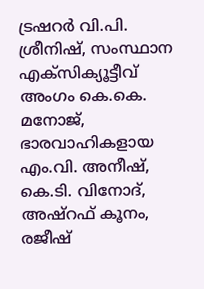ട്രഷറര്‍ വി.പി. ശ്രീനിഷ്, സംസ്ഥാന എക്‌സിക്യൂട്ടീവ് അംഗം കെ.കെ. മനോജ്, ഭാരവാഹികളായ എം.വി. അനീഷ്, കെ.ടി. വിനോദ്, അഷ്‌റഫ് കൂനം, രജീഷ്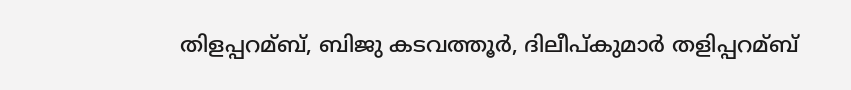തിളപ്പറമ്ബ്, ബിജു കടവത്തൂര്‍, ദിലീപ്കുമാര്‍ തളിപ്പറമ്ബ്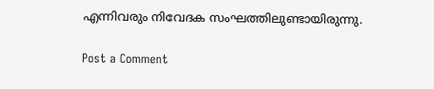എന്നിവരും നിവേദക സംഘത്തിലുണ്ടായിരുന്നു.

Post a Comment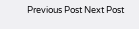Previous Post Next Post